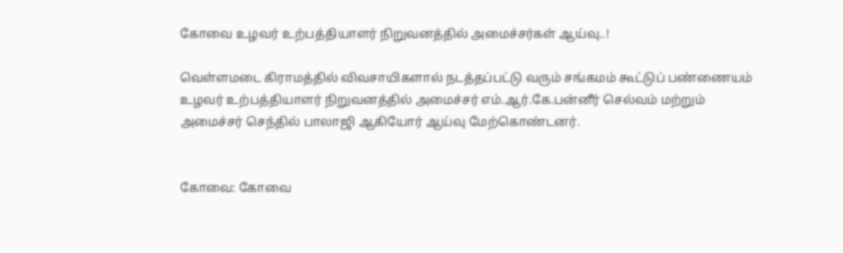கோவை உழவர் உற்பத்தியாளர் நிறுவனத்தில் அமைச்சர்கள் ஆய்வு..!

வெள்ளமடை கிராமத்தில் விவசாயிகளால் நடத்தப்பட்டு வரும் சங்கமம் கூட்டுப் பண்ணையம் உழவர் உற்பத்தியாளர் நிறுவனத்தில் அமைச்சர் எம்.ஆர்.கே.பன்னீர் செல்வம் மற்றும் அமைச்சர் செந்தில் பாலாஜி ஆகியோர் ஆய்வு மேற்கொண்டனர்.


கோவை: கோவை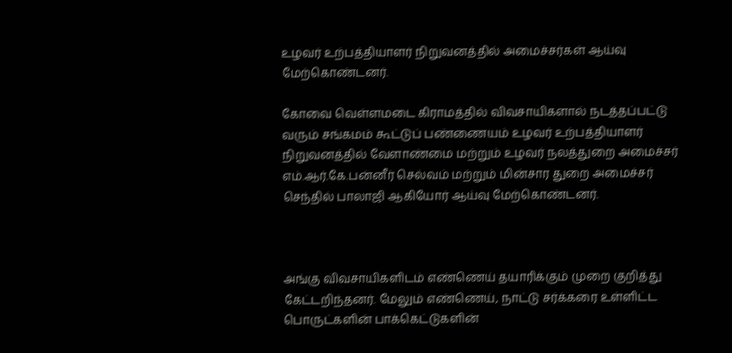உழவர் உற்பத்தியாளர் நிறுவனத்தில் அமைச்சர்கள் ஆய்வு மேற்கொண்டனர்.

கோவை வெள்ளமடை கிராமத்தில் விவசாயிகளால் நடத்தப்பட்டு வரும் சங்கமம் கூட்டுப் பண்ணையம் உழவர் உற்பத்தியாளர் நிறுவனத்தில் வேளாண்மை மற்றும் உழவர் நலத்துறை அமைச்சர் எம்.ஆர்.கே.பன்னீர் செல்வம் மற்றும் மின்சார துறை அமைச்சர் செந்தில் பாலாஜி ஆகியோர் ஆய்வு மேற்கொண்டனர்.



அங்கு விவசாயிகளிடம் எண்ணெய் தயாரிக்கும் முறை குறித்து கேட்டறிந்தனர். மேலும் எண்ணெய், நாட்டு சர்க்கரை உள்ளிட்ட பொருட்களின் பாக்கெட்டுகளின்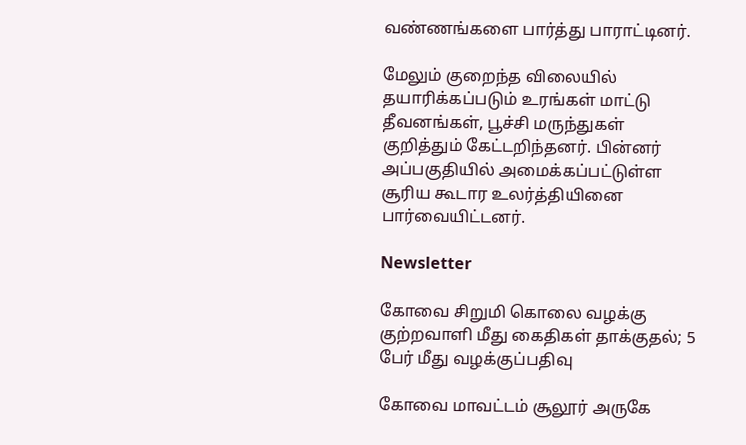வண்ணங்களை பார்த்து பாராட்டினர்.

மேலும் குறைந்த விலையில் தயாரிக்கப்படும் உரங்கள் மாட்டு தீவனங்கள், பூச்சி மருந்துகள் குறித்தும் கேட்டறிந்தனர். பின்னர் அப்பகுதியில் அமைக்கப்பட்டுள்ள சூரிய கூடார உலர்த்தியினை பார்வையிட்டனர்.

Newsletter

கோவை சிறுமி கொலை வழக்கு குற்றவாளி மீது கைதிகள் தாக்குதல்; 5 பேர் மீது வழக்குப்பதிவு

கோவை மாவட்டம் சூலூர் அருகே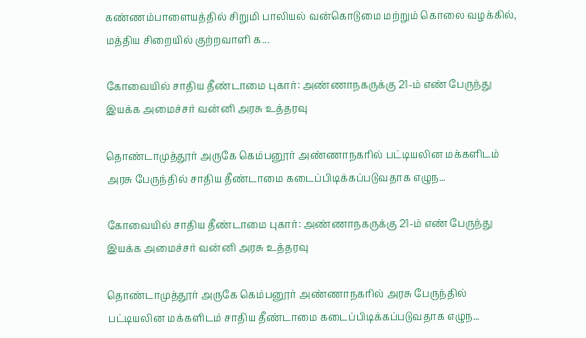கண்ணம்பாளையத்தில் சிறுமி பாலியல் வன்கொடுமை மற்றும் கொலை வழக்கில், மத்திய சிறையில் குற்றவாளி க...

கோவையில் சாதிய தீண்டாமை புகார்: அண்ணாநகருக்கு 21-ம் எண் பேருந்து இயக்க அமைச்சர் வன்னி அரசு உத்தரவு

தொண்டாமுத்தூர் அருகே கெம்பனூர் அண்ணாநகரில் பட்டியலின மக்களிடம் அரசு பேருந்தில் சாதிய தீண்டாமை கடைப்பிடிக்கப்படுவதாக எழுந...

கோவையில் சாதிய தீண்டாமை புகார்: அண்ணாநகருக்கு 21-ம் எண் பேருந்து இயக்க அமைச்சர் வன்னி அரசு உத்தரவு

தொண்டாமுத்தூர் அருகே கெம்பனூர் அண்ணாநகரில் அரசு பேருந்தில் பட்டியலின மக்களிடம் சாதிய தீண்டாமை கடைப்பிடிக்கப்படுவதாக எழுந...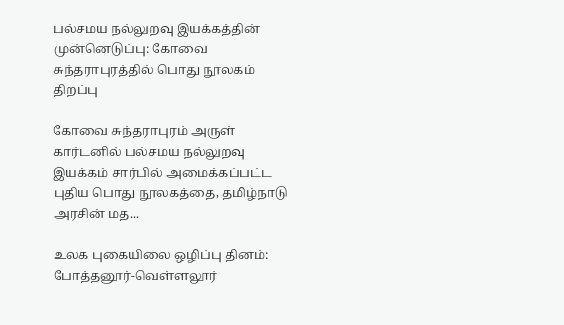பல்சமய நல்லுறவு இயக்கத்தின் முன்னெடுப்பு: கோவை சுந்தராபுரத்தில் பொது நூலகம் திறப்பு

கோவை சுந்தராபுரம் அருள் கார்டனில் பல்சமய நல்லுறவு இயக்கம் சார்பில் அமைக்கப்பட்ட புதிய பொது நூலகத்தை, தமிழ்நாடு அரசின் மத...

உலக புகையிலை ஒழிப்பு தினம்: போத்தனூர்-வெள்ளலூர்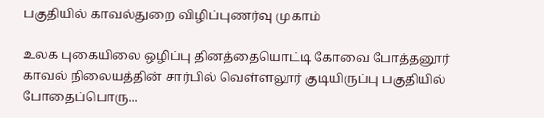பகுதியில் காவல்துறை விழிப்புணர்வு முகாம்

உலக புகையிலை ஒழிப்பு தினத்தையொட்டி கோவை போத்தனூர் காவல் நிலையத்தின் சார்பில் வெள்ளலூர் குடியிருப்பு பகுதியில் போதைப்பொரு...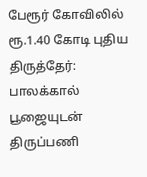பேரூர் கோவிலில் ரூ.1.40 கோடி புதிய திருத்தேர்: பாலக்கால் பூஜையுடன் திருப்பணி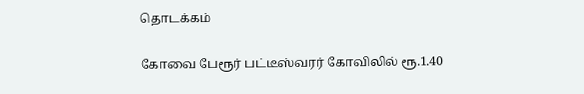தொடக்கம்

கோவை பேரூர் பட்டீஸ்வரர் கோவிலில் ரூ.1.40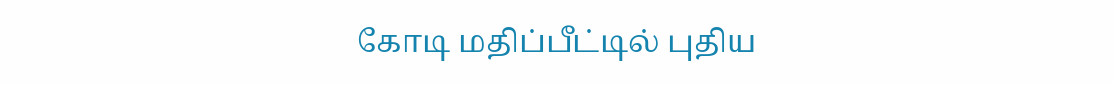கோடி மதிப்பீட்டில் புதிய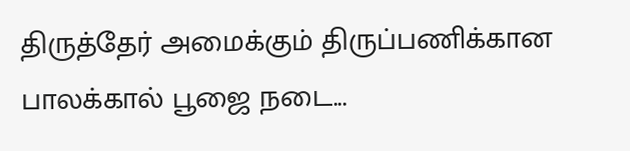திருத்தேர் அமைக்கும் திருப்பணிக்கான பாலக்கால் பூஜை நடை...